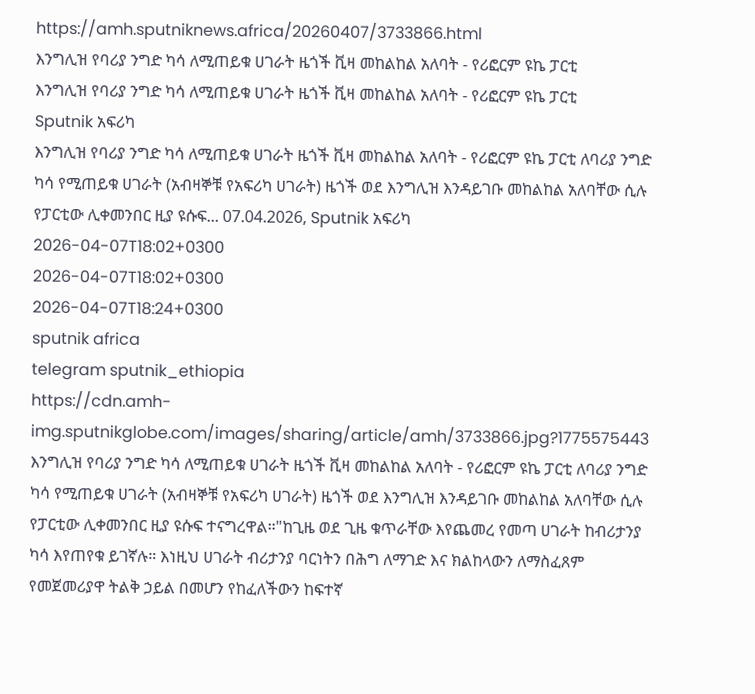https://amh.sputniknews.africa/20260407/3733866.html
እንግሊዝ የባሪያ ንግድ ካሳ ለሚጠይቁ ሀገራት ዜጎች ቪዛ መከልከል አለባት - የሪፎርም ዩኬ ፓርቲ
እንግሊዝ የባሪያ ንግድ ካሳ ለሚጠይቁ ሀገራት ዜጎች ቪዛ መከልከል አለባት - የሪፎርም ዩኬ ፓርቲ
Sputnik አፍሪካ
እንግሊዝ የባሪያ ንግድ ካሳ ለሚጠይቁ ሀገራት ዜጎች ቪዛ መከልከል አለባት - የሪፎርም ዩኬ ፓርቲ ለባሪያ ንግድ ካሳ የሚጠይቁ ሀገራት (አብዛኞቹ የአፍሪካ ሀገራት) ዜጎች ወደ እንግሊዝ እንዳይገቡ መከልከል አለባቸው ሲሉ የፓርቲው ሊቀመንበር ዚያ ዩሱፍ... 07.04.2026, Sputnik አፍሪካ
2026-04-07T18:02+0300
2026-04-07T18:02+0300
2026-04-07T18:24+0300
sputnik africa
telegram sputnik_ethiopia
https://cdn.amh-img.sputnikglobe.com/images/sharing/article/amh/3733866.jpg?1775575443
እንግሊዝ የባሪያ ንግድ ካሳ ለሚጠይቁ ሀገራት ዜጎች ቪዛ መከልከል አለባት - የሪፎርም ዩኬ ፓርቲ ለባሪያ ንግድ ካሳ የሚጠይቁ ሀገራት (አብዛኞቹ የአፍሪካ ሀገራት) ዜጎች ወደ እንግሊዝ እንዳይገቡ መከልከል አለባቸው ሲሉ የፓርቲው ሊቀመንበር ዚያ ዩሱፍ ተናግረዋል።"ከጊዜ ወደ ጊዜ ቁጥራቸው እየጨመረ የመጣ ሀገራት ከብሪታንያ ካሳ እየጠየቁ ይገኛሉ። እነዚህ ሀገራት ብሪታንያ ባርነትን በሕግ ለማገድ እና ክልከላውን ለማስፈጸም የመጀመሪያዋ ትልቅ ኃይል በመሆን የከፈለችውን ከፍተኛ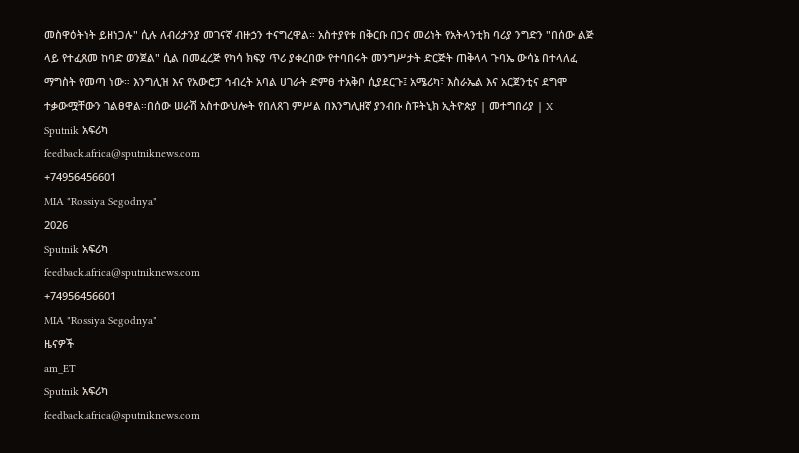መስዋዕትነት ይዘነጋሉ" ሲሉ ለብሪታንያ መገናኛ ብዙኃን ተናግረዋል። አስተያየቱ በቅርቡ በጋና መሪነት የአትላንቲክ ባሪያ ንግድን "በሰው ልጅ ላይ የተፈጸመ ከባድ ወንጀል" ሲል በመፈረጅ የካሳ ክፍያ ጥሪ ያቀረበው የተባበሩት መንግሥታት ድርጅት ጠቅላላ ጉባኤ ውሳኔ በተላለፈ ማግስት የመጣ ነው። እንግሊዝ እና የአውሮፓ ኅብረት አባል ሀገራት ድምፀ ተአቅቦ ሲያደርጉ፤ አሜሪካ፣ እስራኤል እና አርጀንቲና ደግሞ ተቃውሟቸውን ገልፀዋል።በሰው ሠራሽ አስተውህሎት የበለጸገ ምሥል በእንግሊዘኛ ያንብቡ ስፑትኒክ ኢትዮጵያ | መተግበሪያ | X
Sputnik አፍሪካ
feedback.africa@sputniknews.com
+74956456601
MIA "Rossiya Segodnya"
2026
Sputnik አፍሪካ
feedback.africa@sputniknews.com
+74956456601
MIA "Rossiya Segodnya"
ዜናዎች
am_ET
Sputnik አፍሪካ
feedback.africa@sputniknews.com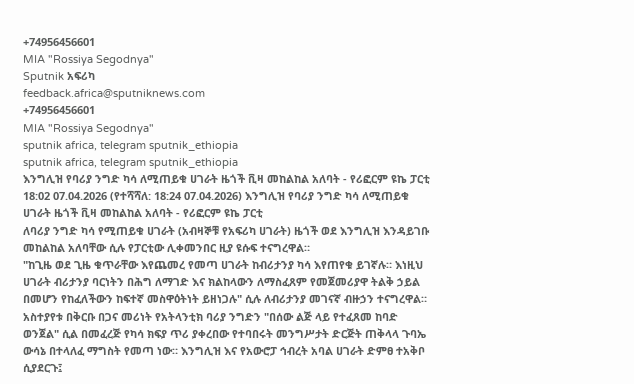+74956456601
MIA "Rossiya Segodnya"
Sputnik አፍሪካ
feedback.africa@sputniknews.com
+74956456601
MIA "Rossiya Segodnya"
sputnik africa, telegram sputnik_ethiopia
sputnik africa, telegram sputnik_ethiopia
እንግሊዝ የባሪያ ንግድ ካሳ ለሚጠይቁ ሀገራት ዜጎች ቪዛ መከልከል አለባት - የሪፎርም ዩኬ ፓርቲ
18:02 07.04.2026 (የተሻሻለ: 18:24 07.04.2026) እንግሊዝ የባሪያ ንግድ ካሳ ለሚጠይቁ ሀገራት ዜጎች ቪዛ መከልከል አለባት - የሪፎርም ዩኬ ፓርቲ
ለባሪያ ንግድ ካሳ የሚጠይቁ ሀገራት (አብዛኞቹ የአፍሪካ ሀገራት) ዜጎች ወደ እንግሊዝ እንዳይገቡ መከልከል አለባቸው ሲሉ የፓርቲው ሊቀመንበር ዚያ ዩሱፍ ተናግረዋል።
"ከጊዜ ወደ ጊዜ ቁጥራቸው እየጨመረ የመጣ ሀገራት ከብሪታንያ ካሳ እየጠየቁ ይገኛሉ። እነዚህ ሀገራት ብሪታንያ ባርነትን በሕግ ለማገድ እና ክልከላውን ለማስፈጸም የመጀመሪያዋ ትልቅ ኃይል በመሆን የከፈለችውን ከፍተኛ መስዋዕትነት ይዘነጋሉ" ሲሉ ለብሪታንያ መገናኛ ብዙኃን ተናግረዋል።
አስተያየቱ በቅርቡ በጋና መሪነት የአትላንቲክ ባሪያ ንግድን "በሰው ልጅ ላይ የተፈጸመ ከባድ ወንጀል" ሲል በመፈረጅ የካሳ ክፍያ ጥሪ ያቀረበው የተባበሩት መንግሥታት ድርጅት ጠቅላላ ጉባኤ ውሳኔ በተላለፈ ማግስት የመጣ ነው። እንግሊዝ እና የአውሮፓ ኅብረት አባል ሀገራት ድምፀ ተአቅቦ ሲያደርጉ፤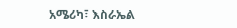አሜሪካ፣ እስራኤል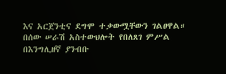እና አርጀንቲና ደግሞ ተቃውሟቸውን ገልፀዋል።
በሰው ሠራሽ አስተውህሎት የበለጸገ ምሥል
በእንግሊዘኛ ያንብቡ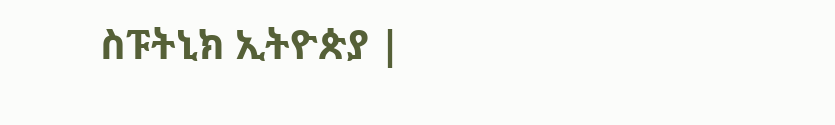ስፑትኒክ ኢትዮጵያ |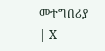መተግበሪያ | X